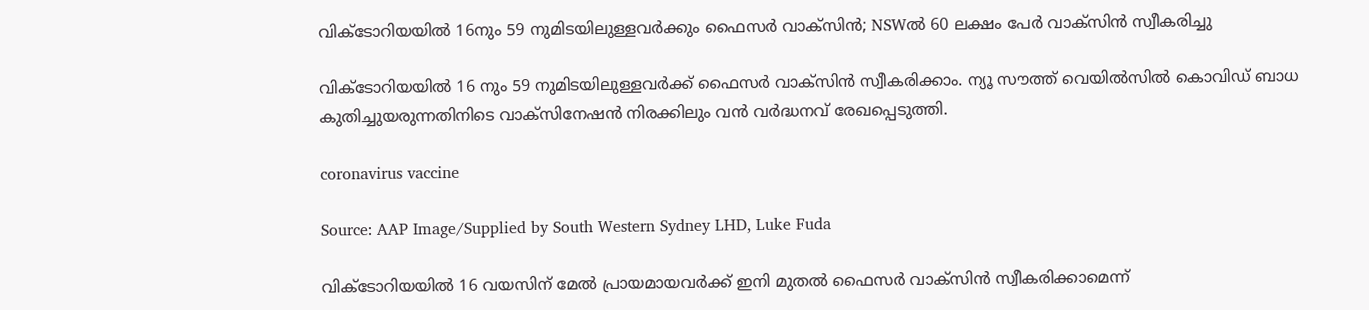വിക്ടോറിയയിൽ 16നും 59 നുമിടയിലുള്ളവർക്കും ഫൈസർ വാക്‌സിൻ; NSWൽ 60 ലക്ഷം പേർ വാക്‌സിൻ സ്വീകരിച്ചു

വിക്ടോറിയയിൽ 16 നും 59 നുമിടയിലുള്ളവർക്ക് ഫൈസർ വാക്‌സിൻ സ്വീകരിക്കാം. ന്യൂ സൗത്ത് വെയിൽസിൽ കൊവിഡ് ബാധ കുതിച്ചുയരുന്നതിനിടെ വാക്‌സിനേഷൻ നിരക്കിലും വൻ വർദ്ധനവ് രേഖപ്പെടുത്തി.

coronavirus vaccine

Source: AAP Image/Supplied by South Western Sydney LHD, Luke Fuda

വിക്ടോറിയയിൽ 16 വയസിന് മേൽ പ്രായമായവർക്ക് ഇനി മുതൽ ഫൈസർ വാക്‌സിൻ സ്വീകരിക്കാമെന്ന്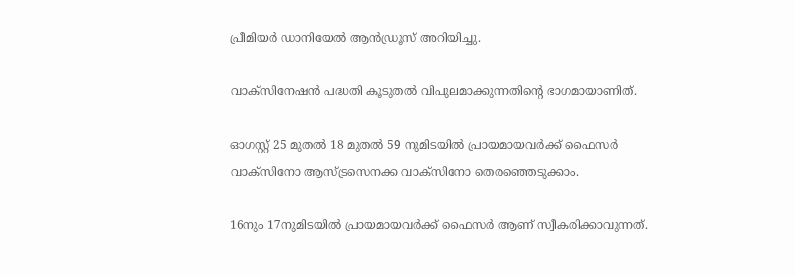പ്രീമിയർ ഡാനിയേൽ ആൻഡ്രൂസ് അറിയിച്ചു.

വാക്‌സിനേഷൻ പദ്ധതി കൂടുതൽ വിപുലമാക്കുന്നതിന്റെ ഭാഗമായാണിത്.

ഓഗസ്റ്റ് 25 മുതൽ 18 മുതൽ 59 നുമിടയിൽ പ്രായമായവർക്ക് ഫൈസർ വാക്‌സിനോ ആസ്ട്രസെനക്ക വാക്‌സിനോ തെരഞ്ഞെടുക്കാം.

16നും 17നുമിടയിൽ പ്രായമായവർക്ക് ഫൈസർ ആണ് സ്വീകരിക്കാവുന്നത്.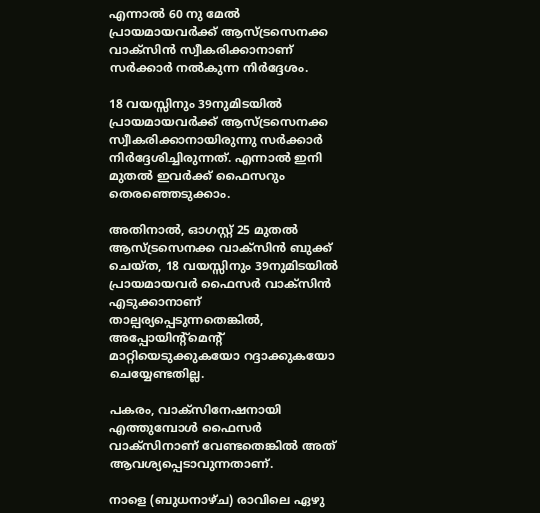എന്നാൽ 60 നു മേൽ പ്രായമായവർക്ക് ആസ്ട്രസെനക്ക വാക്‌സിൻ സ്വീകരിക്കാനാണ് സർക്കാർ നൽകുന്ന നിർദ്ദേശം.

18 വയസ്സിനും 39നുമിടയിൽ പ്രായമായവർക്ക് ആസ്ട്രസെനക്ക സ്വീകരിക്കാനായിരുന്നു സർക്കാർ നിർദ്ദേശിച്ചിരുന്നത്. എന്നാൽ ഇനി മുതൽ ഇവർക്ക് ഫൈസറും തെരഞ്ഞെടുക്കാം.

അതിനാൽ, ഓഗസ്റ്റ് 25 മുതൽ  ആസ്ട്രസെനക്ക വാക്‌സിൻ ബുക്ക് ചെയ്ത, 18 വയസ്സിനും 39നുമിടയിൽ പ്രായമായവർ ഫൈസർ വാക്‌സിൻ എടുക്കാനാണ് താല്പര്യപ്പെടുന്നതെങ്കിൽ, അപ്പോയിന്റ്മെന്റ് മാറ്റിയെടുക്കുകയോ റദ്ദാക്കുകയോ ചെയ്യേണ്ടതില്ല.

പകരം, വാക്‌സിനേഷനായി എത്തുമ്പോൾ ഫൈസർ വാക്‌സിനാണ് വേണ്ടതെങ്കിൽ അത് ആവശ്യപ്പെടാവുന്നതാണ്.

നാളെ (ബുധനാഴ്ച) രാവിലെ ഏഴു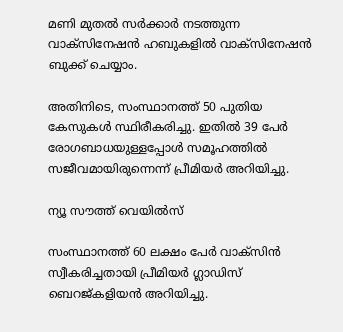മണി മുതൽ സർക്കാർ നടത്തുന്ന വാക്‌സിനേഷൻ ഹബുകളിൽ വാക്‌സിനേഷൻ ബുക്ക് ചെയ്യാം.

അതിനിടെ, സംസ്ഥാനത്ത് 50 പുതിയ കേസുകൾ സ്ഥിരീകരിച്ചു. ഇതിൽ 39 പേർ രോഗബാധയുള്ളപ്പോൾ സമൂഹത്തിൽ സജീവമായിരുന്നെന്ന് പ്രീമിയർ അറിയിച്ചു.

ന്യൂ സൗത്ത് വെയിൽസ്

സംസ്ഥാനത്ത് 60 ലക്ഷം പേർ വാക്‌സിൻ സ്വീകരിച്ചതായി പ്രീമിയർ ഗ്ലാഡിസ് ബെറജ്കളിയൻ അറിയിച്ചു.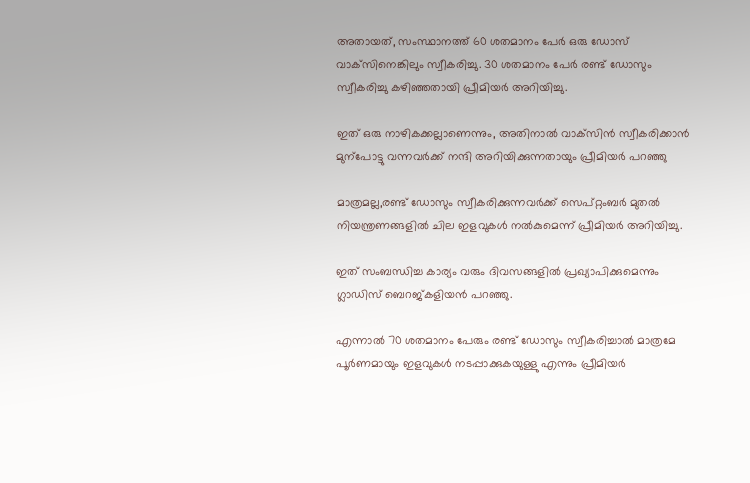അതായത്, സംസ്ഥാനത്ത് 60 ശതമാനം പേർ ഒരു ഡോസ് വാക്‌സിനെങ്കിലും സ്വീകരിച്ചു. 30 ശതമാനം പേർ രണ്ട് ഡോസും സ്വീകരിച്ചു കഴിഞ്ഞതായി പ്രീമിയർ അറിയിച്ചു.

ഇത് ഒരു നാഴികക്കല്ലാണെന്നും, അതിനാൽ വാക്‌സിൻ സ്വീകരിക്കാൻ മുന്പോട്ടു വന്നവർക്ക് നന്ദി അറിയിക്കുന്നതായും പ്രീമിയർ പറഞ്ഞു

മാത്രമല്ല,രണ്ട് ഡോസും സ്വീകരിക്കുന്നവർക്ക് സെപ്‌റ്റംബർ മുതൽ നിയന്ത്രണങ്ങളിൽ ചില ഇളവുകൾ നൽകുമെന്ന് പ്രീമിയർ അറിയിച്ചു.

ഇത് സംബന്ധിച്ച കാര്യം വരും ദിവസങ്ങളിൽ പ്രഖ്യാപിക്കുമെന്നും ഗ്ലാഡിസ് ബെറജ്കളിയൻ പറഞ്ഞു.

എന്നാൽ 70 ശതമാനം പേരും രണ്ട് ഡോസും സ്വീകരിച്ചാൽ മാത്രമേ പൂർണമായും ഇളവുകൾ നടപ്പാക്കുകയുള്ളു എന്നും പ്രീമിയർ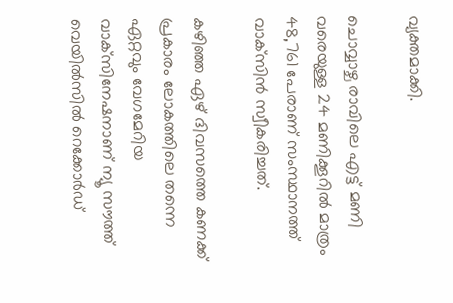വ്യക്തമാക്കി.

ചൊവ്വാഴ്ച രാവിലെ എട്ട് മണി വരെയുള്ള 24 മണിക്കൂറിൽ മാത്രം 48,761 പേരാണ് സംസ്ഥാനത്ത് വാക്‌സിൻ സ്വീകരിച്ചത്.

കഴിഞ്ഞ ഏഴ് ദിവസത്തെ കണക്ക് പ്രകാരം ലോകത്തിലെ തന്നെ ഏറ്റവും വേഗമേറിയ വാക്‌സിനേഷനാണ് ന്യൂ സൗത്ത് വെയിൽസിൽ റെക്കോർഡ്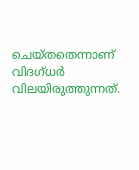ചെയ്തതെന്നാണ് വിദഗ്ധർ വിലയിരുത്തുന്നത്.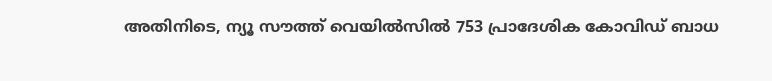അതിനിടെ, ന്യൂ സൗത്ത് വെയിൽസിൽ 753 പ്രാദേശിക കോവിഡ് ബാധ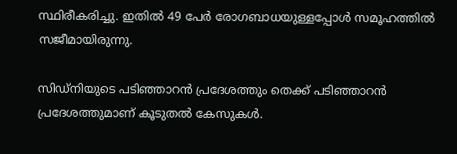സ്ഥിരീകരിച്ചു. ഇതിൽ 49 പേർ രോഗബാധയുള്ളപ്പോൾ സമൂഹത്തിൽ സജീമായിരുന്നു.

സിഡ്‌നിയുടെ പടിഞ്ഞാറൻ പ്രദേശത്തും തെക്ക് പടിഞ്ഞാറൻ പ്രദേശത്തുമാണ് കൂടുതൽ കേസുകൾ.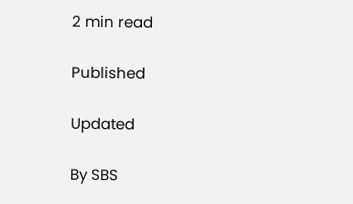2 min read

Published

Updated

By SBS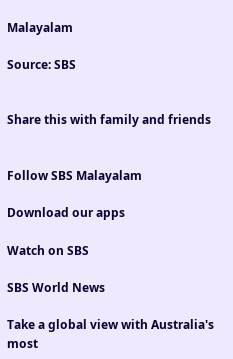Malayalam

Source: SBS


Share this with family and friends


Follow SBS Malayalam

Download our apps

Watch on SBS

SBS World News

Take a global view with Australia's most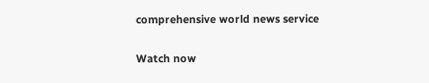comprehensive world news service

Watch now